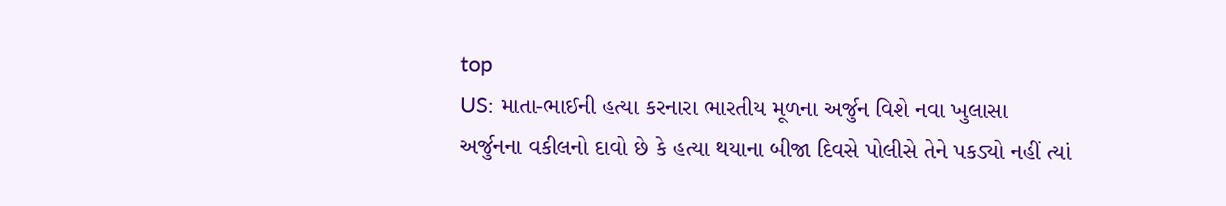top
US: માતા-ભાઈની હત્યા કરનારા ભારતીય મૂળના અર્જુન વિશે નવા ખુલાસા
અર્જુનના વકીલનો દાવો છે કે હત્યા થયાના બીજા દિવસે પોલીસે તેને પકડ્યો નહીં ત્યાં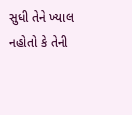સુધી તેને ખ્યાલ નહોતો કે તેની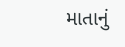માતાનું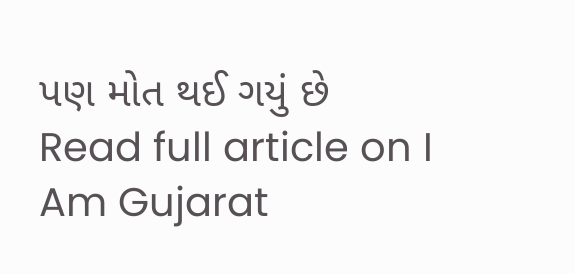પણ મોત થઈ ગયું છે
Read full article on I Am Gujarat